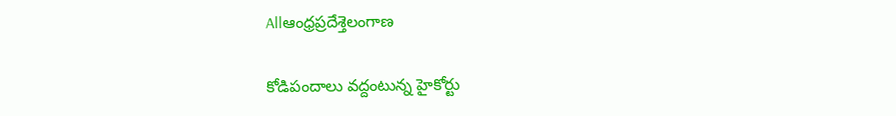Allఆంధ్రప్రదేశ్తెలంగాణ

కోడిపందాలు వ‌ద్దంటున్న‌ హైకోర్టు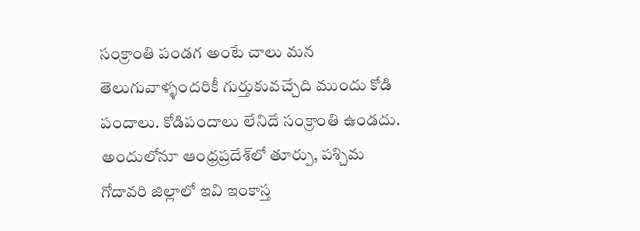సంక్రాంతి పండ‌గ అంటే చాలు మ‌న తెలుగువాళ్ళంద‌రికీ గుర్తుకువ‌చ్చేది ముందు కోడి పందాలు. కోడిపందాలు లేనిదే సంక్రాంతి ఉండ‌దు. అందులోనూ ఆంధ్ర‌ప్ర‌దేశ్‌లో తూర్పు, పశ్చిమ గోదావ‌రి జిల్లాలో ఇవి ఇంకాస్త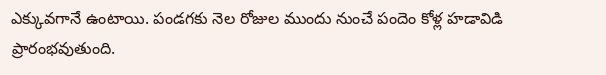ఎక్కువ‌గానే ఉంటాయి. పండగకు నెల రోజుల ముందు నుంచే పందెం కోళ్ల హడావిడి ప్రారంభవుతుంది.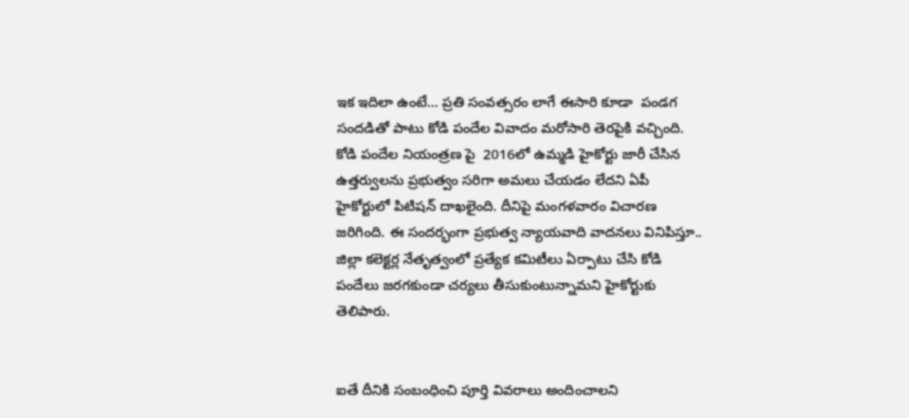ఇక ఇదిలా ఉంటే… ప్రతి సంవత్సరం లాగే ఈసారి కూడా  పండగ సందడితో పాటు కోడి పందేల వివాదం మరోసారి తెరపైకి వచ్చింది. కోడి పందేల నియంత్రణ పై  2016లో ఉమ్మడి హైకోర్టు జారీ చేసిన ఉత్తర్వులను ప్రభుత్వం సరిగా అమలు చేయడం లేదని ఏపీ హైకోర్టులో పిటిషన్ దాఖలైంది. దీనిపై మంగళవారం విచారణ జరిగింది. ఈ సందర్భంగా ప్రభుత్వ న్యాయవాది వాదనలు వినిపిస్తూ.. జిల్లా కలెక్టర్ల నేతృత్వంలో ప్రత్యేక కమిటీలు ఏర్పాటు చేసి కోడి పందేలు జరగకుండా చర్యలు తీసుకుంటున్నామని హైకోర్టుకు తెలిపారు.


ఐతే దీనికి సంబంధించి పూర్తి వివరాలు అందించాలని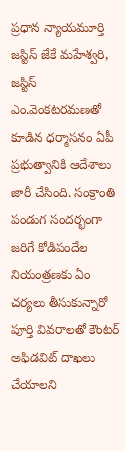ప్రధాన న్యాయమూర్తి జస్టిస్‌ జేకే మహేశ్వరి, జస్టిస్‌ ఎం.వెంకటరమణతో కూడిన ధర్మాసనం ఏపీ ప్రభుత్వానికి ఆదేశాలు జారీ చేసింది. సంక్రాంతి పండుగ సందర్భంగా జరిగే కోడిపందేల నియంత్రణకు ఏం చర్యలు తీసుకున్నారో పూర్తి వివరాలతో కౌంటర్‌ అఫిడవిట్‌ దాఖలు చేయాలని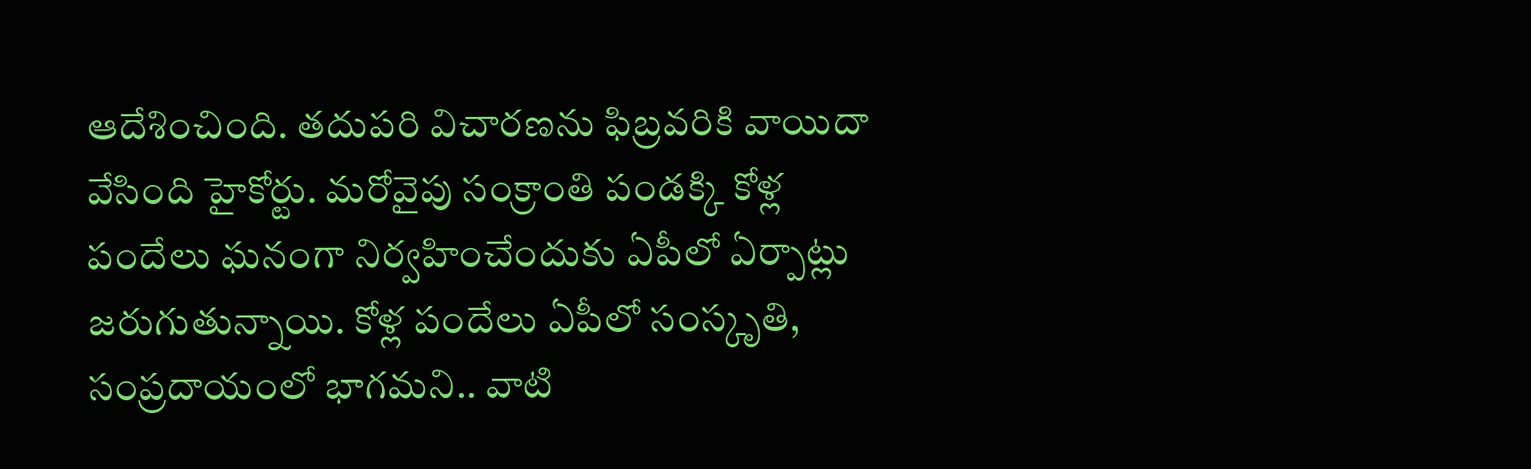ఆదేశించింది. తదుపరి విచారణను ఫిబ్రవరికి వాయిదా వేసింది హైకోర్టు. మరోవైపు సంక్రాంతి పండక్కి కోళ్ల పందేలు ఘనంగా నిర్వహించేందుకు ఏపీలో ఏర్పాట్లు జరుగుతున్నాయి. కోళ్ల పందేలు ఏపీలో సంస్కృతి, సంప్రదాయంలో భాగమని.. వాటి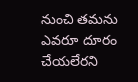నుంచి తమను ఎవరూ దూరం చేయలేరని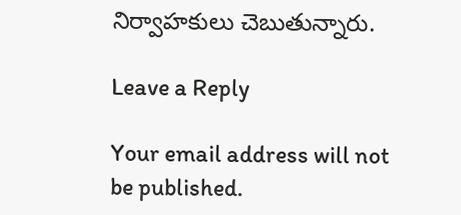నిర్వాహకులు చెబుతున్నారు.

Leave a Reply

Your email address will not be published.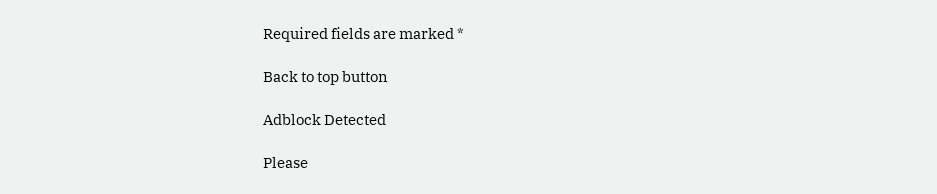Required fields are marked *

Back to top button

Adblock Detected

Please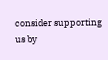consider supporting us by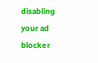disabling your ad blocker